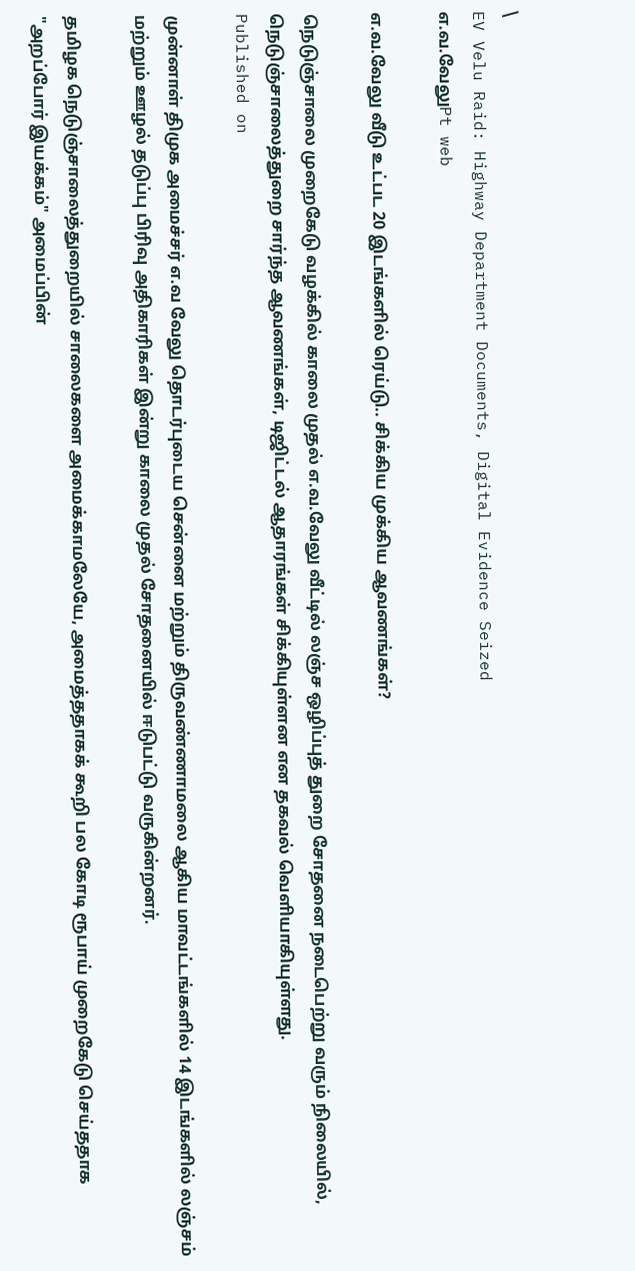\
EV Velu Raid: Highway Department Documents, Digital Evidence Seized
எ.வ.வேலுPt web

எ.வ.வேலு வீடு உட்பட 20 இடங்களில் ரெய்டு.. சிக்கிய முக்கிய ஆவணங்கள்?

நெடுஞ்சாலை முறைகேடு வழக்கில் காலை முதல் எ.வ.வேலு வீட்டில் லஞ்ச ஒழிப்புத் துறை சோதனை நடைபெற்று வரும் நிலையில், நெடுஞ்சாலைத்துறை சார்ந்த ஆவணங்கள், டிஜிட்டல் ஆதாரங்கள் சிக்கியுள்ளன என தகவல் வெளியாகியுள்ளது.
Published on

முன்னாள் திமுக அமைச்சர் எ.வ வேலு தொடர்புடைய சென்னை மற்றும் திருவண்ணாமலை ஆகிய மாவட்டங்களில் 14 இடங்களில் லஞ்சம் மற்றும் ஊழல் தடுப்பு பிரிவு அதிகாரிகள் இன்று காலை முதல் சோதனையில் ஈடுபட்டு வருகின்றனர்.

தமிழக நெடுஞ்சாலைத்துறையில் சாலைகளை அமைக்காமலேயே, அமைத்ததாகக் கூறி பல கோடி ரூபாய் முறைகேடு செய்ததாக "அறப்போர் இயக்கம்" அமைப்பின்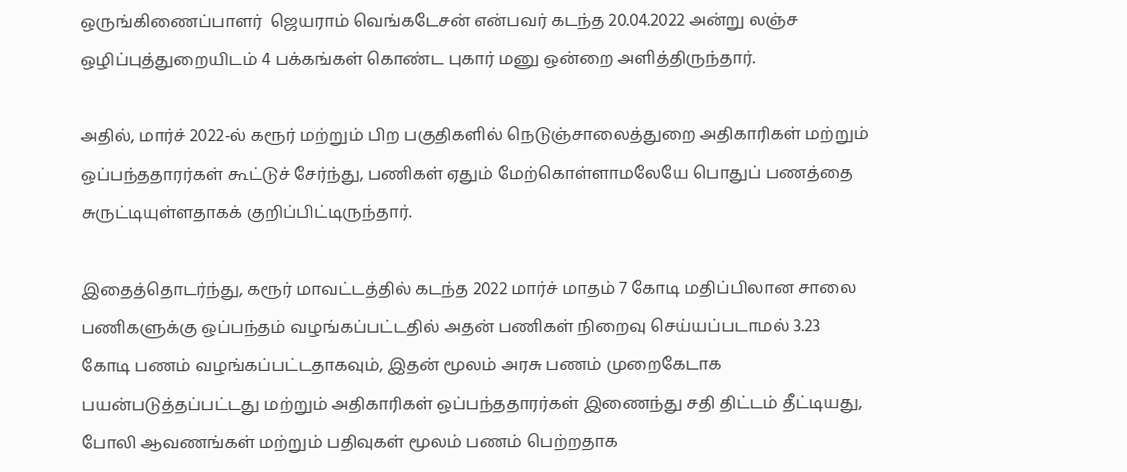ஒருங்கிணைப்பாளர்  ஜெயராம் வெங்கடேசன் என்பவர் கடந்த 20.04.2022 அன்று லஞ்ச ஒழிப்புத்துறையிடம் 4 பக்கங்கள் கொண்ட புகார் மனு ஒன்றை அளித்திருந்தார்.

அதில், மார்ச் 2022-ல் கரூர் மற்றும் பிற பகுதிகளில் நெடுஞ்சாலைத்துறை அதிகாரிகள் மற்றும் ஒப்பந்ததாரர்கள் கூட்டுச் சேர்ந்து, பணிகள் ஏதும் மேற்கொள்ளாமலேயே பொதுப் பணத்தை சுருட்டியுள்ளதாகக் குறிப்பிட்டிருந்தார்.

இதைத்தொடர்ந்து, கரூர் மாவட்டத்தில் கடந்த 2022 மார்ச் மாதம் 7 கோடி மதிப்பிலான சாலை பணிகளுக்கு ஒப்பந்தம் வழங்கப்பட்டதில் அதன் பணிகள் நிறைவு செய்யப்படாமல் 3.23 கோடி பணம் வழங்கப்பட்டதாகவும், இதன் மூலம் அரசு பணம் முறைகேடாக பயன்படுத்தப்பட்டது மற்றும் அதிகாரிகள் ஒப்பந்ததாரர்கள் இணைந்து சதி திட்டம் தீட்டியது, போலி ஆவணங்கள் மற்றும் பதிவுகள் மூலம் பணம் பெற்றதாக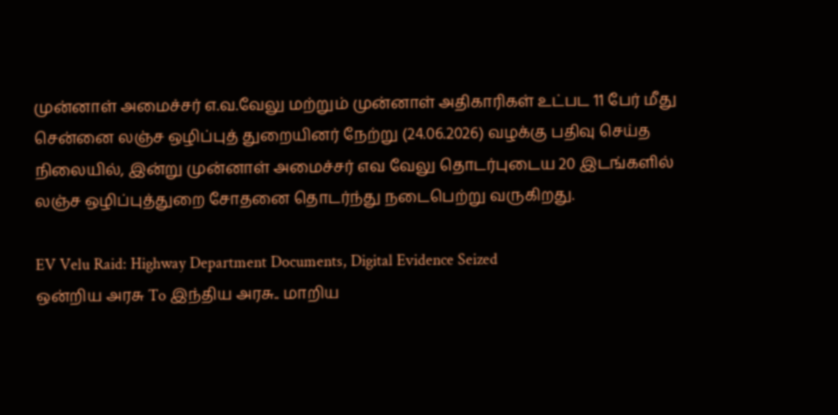முன்னாள் அமைச்சர் எ.வ.வேலு மற்றும் முன்னாள் அதிகாரிகள் உட்பட 11 பேர் மீது சென்னை லஞ்ச ஒழிப்புத் துறையினர் நேற்று (24.06.2026) வழக்கு பதிவு செய்த நிலையில், இன்று முன்னாள் அமைச்சர் எவ வேலு தொடர்புடைய 20 இடங்களில் லஞ்ச ஒழிப்புத்துறை சோதனை தொடர்ந்து நடைபெற்று வருகிறது.

EV Velu Raid: Highway Department Documents, Digital Evidence Seized
ஒன்றிய அரசு To இந்திய அரசு.. மாறிய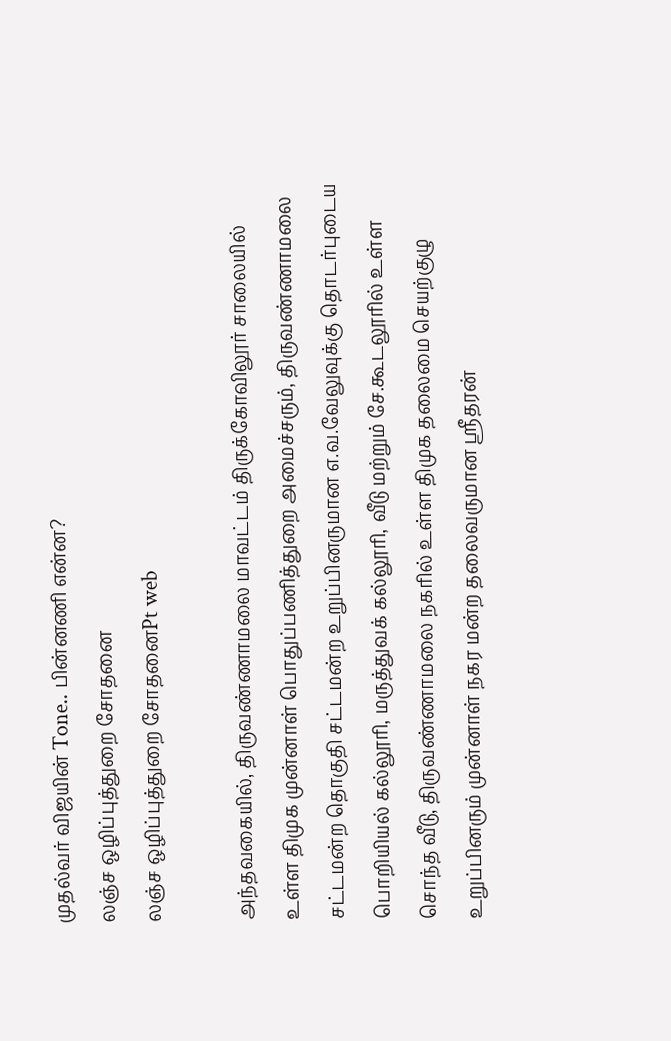முதல்வர் விஜயின் Tone.. பின்னணி என்ன?
லஞ்ச ஒழிப்புத்துறை சோதனை
லஞ்ச ஒழிப்புத்துறை சோதனைPt web

அந்தவகையில், திருவண்ணாமலை மாவட்டம் திருக்கோவிலூர் சாலையில் உள்ள திமுக முன்னாள் பொதுப்பணித்துறை அமைச்சரும், திருவண்ணாமலை சட்டமன்ற தொகுதி சட்டமன்ற உறுப்பினருமான எ.வ.வேலுவுக்கு தொடர்புடைய பொறியியல் கல்லூரி, மருத்துவக் கல்லூரி, வீடு மற்றும் சே.கூடலூரில் உள்ள சொந்த வீடு, திருவண்ணாமலை நகரில் உள்ள திமுக தலைமை செயற்குழு உறுப்பினரும் முன்னாள் நகர மன்ற தலைவருமான ஸ்ரீதரன்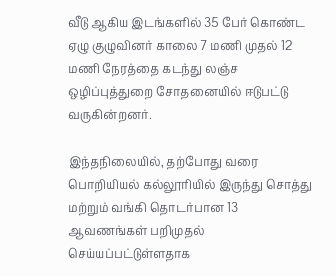வீடு ஆகிய இடங்களில் 35 பேர் கொண்ட ஏழு குழுவினர் காலை 7 மணி முதல் 12 மணி நேரத்தை கடந்து லஞ்ச ஒழிப்புத்துறை சோதனையில் ஈடுபட்டு வருகின்றனர்.

இந்தநிலையில், தற்போது வரை பொறியியல் கல்லூரியில் இருந்து சொத்து மற்றும் வங்கி தொடர்பான 13 ஆவணங்கள் பறிமுதல் செய்யப்பட்டுள்ளதாக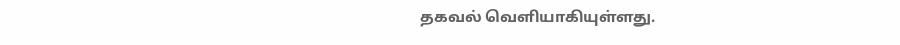தகவல் வெளியாகியுள்ளது.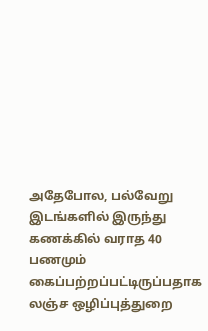அதேபோல, பல்வேறு இடங்களில் இருந்து கணக்கில் வராத 40 பணமும் கைப்பற்றப்பட்டிருப்பதாக லஞ்ச ஒழிப்புத்துறை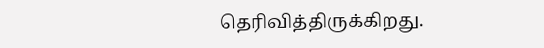தெரிவித்திருக்கிறது.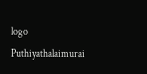logo
Puthiyathalaimurai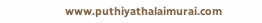www.puthiyathalaimurai.com